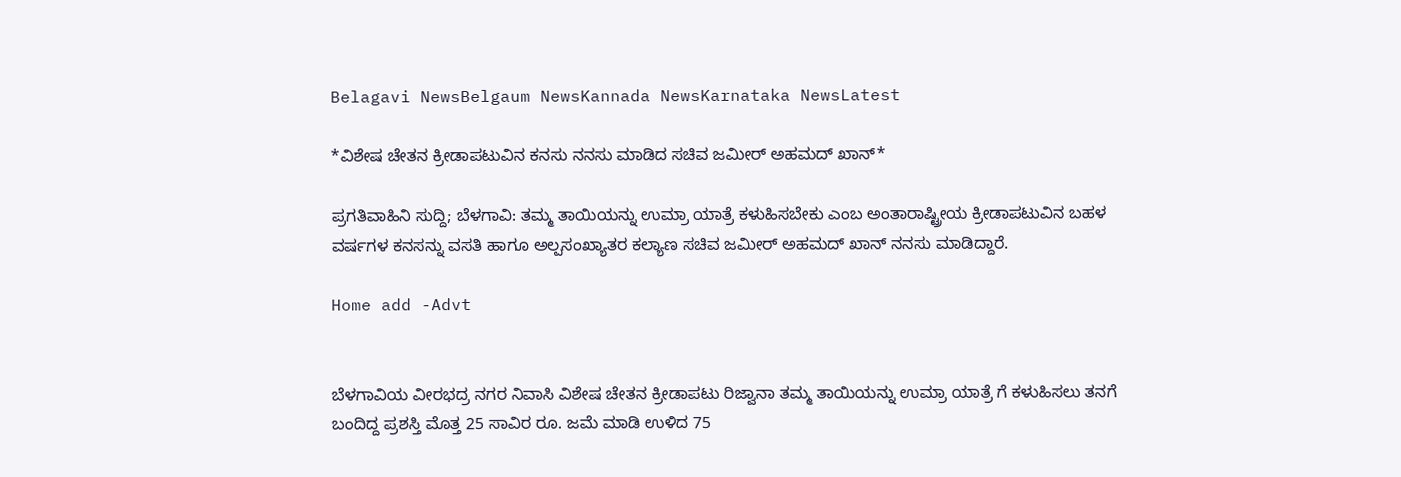Belagavi NewsBelgaum NewsKannada NewsKarnataka NewsLatest

*ವಿಶೇಷ ಚೇತನ ಕ್ರೀಡಾಪಟುವಿನ ಕನಸು ನನಸು ಮಾಡಿದ ಸಚಿವ ಜಮೀರ್ ಅಹಮದ್ ಖಾನ್*

ಪ್ರಗತಿವಾಹಿನಿ ಸುದ್ದಿ; ಬೆಳಗಾವಿ: ತಮ್ಮ ತಾಯಿಯನ್ನು ಉಮ್ರಾ ಯಾತ್ರೆ ಕಳುಹಿಸಬೇಕು ಎಂಬ ಅಂತಾರಾಷ್ಟ್ರೀಯ ಕ್ರೀಡಾಪಟುವಿನ ಬಹಳ ವರ್ಷಗಳ ಕನಸನ್ನು ವಸತಿ ಹಾಗೂ ಅಲ್ಪಸಂಖ್ಯಾತರ ಕಲ್ಯಾಣ ಸಚಿವ ಜಮೀರ್ ಅಹಮದ್ ಖಾನ್ ನನಸು ಮಾಡಿದ್ದಾರೆ.

Home add -Advt


ಬೆಳಗಾವಿಯ ವೀರಭದ್ರ ನಗರ ನಿವಾಸಿ ವಿಶೇಷ ಚೇತನ ಕ್ರೀಡಾಪಟು ರಿಜ್ವಾನಾ ತಮ್ಮ ತಾಯಿಯನ್ನು ಉಮ್ರಾ ಯಾತ್ರೆ ಗೆ ಕಳುಹಿಸಲು ತನಗೆ ಬಂದಿದ್ದ ಪ್ರಶಸ್ತಿ ಮೊತ್ತ 25 ಸಾವಿರ ರೂ. ಜಮೆ ಮಾಡಿ ಉಳಿದ 75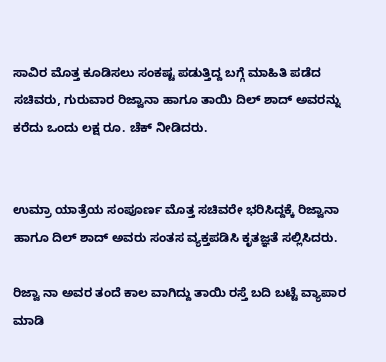ಸಾವಿರ ಮೊತ್ತ ಕೂಡಿಸಲು ಸಂಕಷ್ಟ ಪಡುತ್ತಿದ್ದ ಬಗ್ಗೆ ಮಾಹಿತಿ ಪಡೆದ ಸಚಿವರು, ಗುರುವಾರ ರಿಜ್ವಾನಾ ಹಾಗೂ ತಾಯಿ ದಿಲ್ ಶಾದ್ ಅವರನ್ನು ಕರೆದು ಒಂದು ಲಕ್ಷ ರೂ. ಚೆಕ್ ನೀಡಿದರು.


ಉಮ್ರಾ ಯಾತ್ರೆಯ ಸಂಪೂರ್ಣ ಮೊತ್ತ ಸಚಿವರೇ ಭರಿಸಿದ್ದಕ್ಕೆ ರಿಜ್ವಾನಾ ಹಾಗೂ ದಿಲ್ ಶಾದ್ ಅವರು ಸಂತಸ ವ್ಯಕ್ತಪಡಿಸಿ ಕೃತಜ್ಞತೆ ಸಲ್ಲಿಸಿದರು.

ರಿಜ್ವಾ ನಾ ಅವರ ತಂದೆ ಕಾಲ ವಾಗಿದ್ದು ತಾಯಿ ರಸ್ತೆ ಬದಿ ಬಟ್ಟೆ ವ್ಯಾಪಾರ ಮಾಡಿ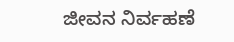ಜೀವನ ನಿರ್ವಹಣೆ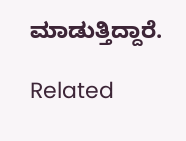ಮಾಡುತ್ತಿದ್ದಾರೆ.

Related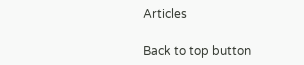Articles

Back to top button